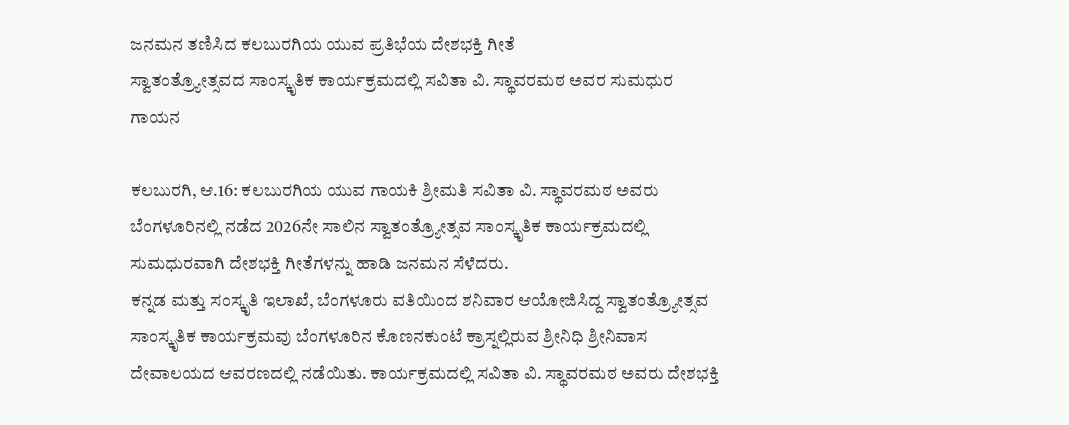ಜನಮನ ತಣಿಸಿದ ಕಲಬುರಗಿಯ ಯುವ ಪ್ರತಿಭೆಯ ದೇಶಭಕ್ತಿ ಗೀತೆ
ಸ್ವಾತಂತ್ರ್ಯೋತ್ಸವದ ಸಾಂಸ್ಕೃತಿಕ ಕಾರ್ಯಕ್ರಮದಲ್ಲಿ ಸವಿತಾ ವಿ. ಸ್ಥಾವರಮಠ ಅವರ ಸುಮಧುರ ಗಾಯನ

ಕಲಬುರಗಿ, ಆ.16: ಕಲಬುರಗಿಯ ಯುವ ಗಾಯಕಿ ಶ್ರೀಮತಿ ಸವಿತಾ ವಿ. ಸ್ಥಾವರಮಠ ಅವರು ಬೆಂಗಳೂರಿನಲ್ಲಿ ನಡೆದ 2026ನೇ ಸಾಲಿನ ಸ್ವಾತಂತ್ರ್ಯೋತ್ಸವ ಸಾಂಸ್ಕೃತಿಕ ಕಾರ್ಯಕ್ರಮದಲ್ಲಿ ಸುಮಧುರವಾಗಿ ದೇಶಭಕ್ತಿ ಗೀತೆಗಳನ್ನು ಹಾಡಿ ಜನಮನ ಸೆಳೆದರು.
ಕನ್ನಡ ಮತ್ತು ಸಂಸ್ಕೃತಿ ಇಲಾಖೆ, ಬೆಂಗಳೂರು ವತಿಯಿಂದ ಶನಿವಾರ ಆಯೋಜಿಸಿದ್ದ ಸ್ವಾತಂತ್ರ್ಯೋತ್ಸವ ಸಾಂಸ್ಕೃತಿಕ ಕಾರ್ಯಕ್ರಮವು ಬೆಂಗಳೂರಿನ ಕೊಣನಕುಂಟೆ ಕ್ರಾಸ್ನಲ್ಲಿರುವ ಶ್ರೀನಿಧಿ ಶ್ರೀನಿವಾಸ ದೇವಾಲಯದ ಆವರಣದಲ್ಲಿ ನಡೆಯಿತು. ಕಾರ್ಯಕ್ರಮದಲ್ಲಿ ಸವಿತಾ ವಿ. ಸ್ಥಾವರಮಠ ಅವರು ದೇಶಭಕ್ತಿ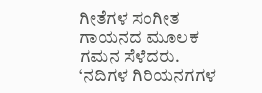ಗೀತೆಗಳ ಸಂಗೀತ ಗಾಯನದ ಮೂಲಕ ಗಮನ ಸೆಳೆದರು.
‘ನದಿಗಳ ಗಿರಿಯನಗಗಳ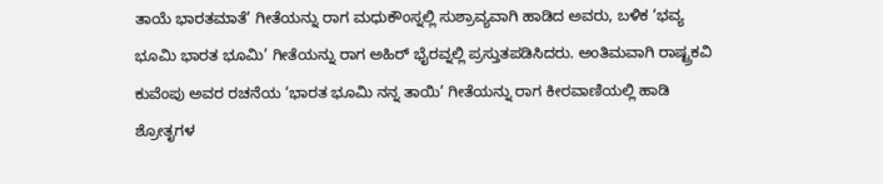ತಾಯೆ ಭಾರತಮಾತೆ’ ಗೀತೆಯನ್ನು ರಾಗ ಮಧುಕೌಂಸ್ನಲ್ಲಿ ಸುಶ್ರಾವ್ಯವಾಗಿ ಹಾಡಿದ ಅವರು, ಬಳಿಕ ‘ಭವ್ಯ ಭೂಮಿ ಭಾರತ ಭೂಮಿ’ ಗೀತೆಯನ್ನು ರಾಗ ಅಹಿರ್ ಭೈರವ್ನಲ್ಲಿ ಪ್ರಸ್ತುತಪಡಿಸಿದರು. ಅಂತಿಮವಾಗಿ ರಾಷ್ಟ್ರಕವಿ ಕುವೆಂಪು ಅವರ ರಚನೆಯ ‘ಭಾರತ ಭೂಮಿ ನನ್ನ ತಾಯಿ’ ಗೀತೆಯನ್ನು ರಾಗ ಕೀರವಾಣಿಯಲ್ಲಿ ಹಾಡಿ ಶ್ರೋತೃಗಳ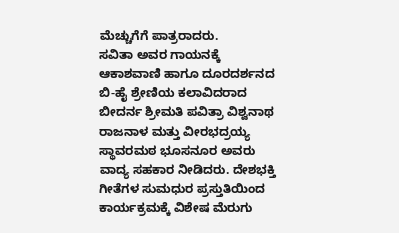ಮೆಚ್ಚುಗೆಗೆ ಪಾತ್ರರಾದರು.
ಸವಿತಾ ಅವರ ಗಾಯನಕ್ಕೆ ಆಕಾಶವಾಣಿ ಹಾಗೂ ದೂರದರ್ಶನದ ಬಿ-ಹೈ ಶ್ರೇಣಿಯ ಕಲಾವಿದರಾದ ಬೀದರ್ನ ಶ್ರೀಮತಿ ಪವಿತ್ರಾ ವಿಶ್ವನಾಥ ರಾಜನಾಳ ಮತ್ತು ವೀರಭದ್ರಯ್ಯ ಸ್ಥಾವರಮಠ ಭೂಸನೂರ ಅವರು ವಾದ್ಯ ಸಹಕಾರ ನೀಡಿದರು. ದೇಶಭಕ್ತಿ ಗೀತೆಗಳ ಸುಮಧುರ ಪ್ರಸ್ತುತಿಯಿಂದ ಕಾರ್ಯಕ್ರಮಕ್ಕೆ ವಿಶೇಷ ಮೆರುಗು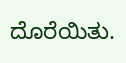ದೊರೆಯಿತು.